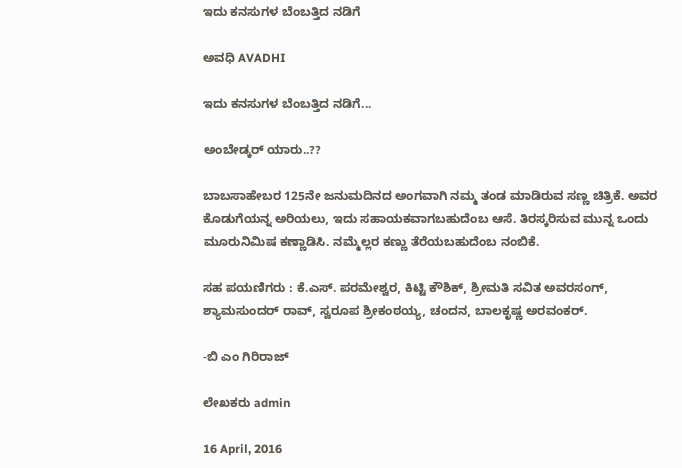ಇದು ಕನಸುಗಳ ಬೆಂಬತ್ತಿದ ನಡಿಗೆ‍

ಅವಧಿ AVADHI

ಇದು ಕನಸುಗಳ ಬೆಂಬತ್ತಿದ ನಡಿಗೆ...

ಅಂಬೇಡ್ಕರ್ ಯಾರು..??

ಬಾಬಸಾಹೇಬರ 125ನೇ ಜನುಮದಿನದ ಅಂಗವಾಗಿ ನಮ್ಮ ತಂಡ ಮಾಡಿರುವ ಸಣ್ಣ ಚಿತ್ರಿಕೆ. ಅವರ ಕೊಡುಗೆಯನ್ನ ಅರಿಯಲು, ಇದು ಸಹಾಯಕವಾಗಬಹುದೆಂಬ ಆಸೆ. ತಿರಸ್ಕರಿಸುವ ಮುನ್ನ ಒಂದು ಮೂರುನಿಮಿಷ ಕಣ್ಣಾಡಿಸಿ. ನಮ್ಮೆಲ್ಲರ ಕಣ್ಣು ತೆರೆಯಬಹುದೆಂಬ ನಂಬಿಕೆ.

ಸಹ ಪಯಣಿಗರು : ಕೆ.ಎಸ್. ಪರಮೇಶ್ವರ, ಕಿಟ್ಟಿ ಕೌಶಿಕ್, ಶ್ರೀಮತಿ ಸವಿತ ಅವರಸಂಗ್, ಶ್ಯಾಮಸುಂದರ್ ರಾವ್, ಸ್ವರೂಪ ಶ್ರೀಕಂಠಯ್ಯ, ಚಂದನ, ಬಾಲಕೃಷ್ಣ ಅರವಂಕರ್.

-ಬಿ ಎಂ ಗಿರಿರಾಜ್

ಲೇಖಕರು admin

16 April, 2016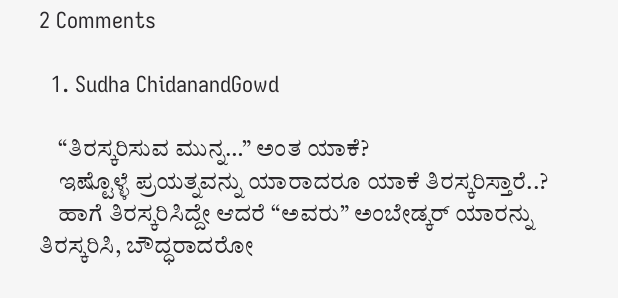2 Comments

  1. Sudha ChidanandGowd

    “ತಿರಸ್ಕರಿಸುವ ಮುನ್ನ…” ಅಂತ ಯಾಕೆ?
    ಇಷ್ಟೊಳ್ಳೆ ಪ್ರಯತ್ನವನ್ನು ಯಾರಾದರೂ ಯಾಕೆ ತಿರಸ್ಕರಿಸ್ತಾರೆ..?
    ಹಾಗೆ ತಿರಸ್ಕರಿಸಿದ್ದೇ ಆದರೆ “ಅವರು” ಅಂಬೇಡ್ಕರ್ ಯಾರನ್ನು ತಿರಸ್ಕರಿಸಿ, ಬೌದ್ಧರಾದರೋ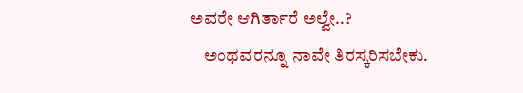ಅವರೇ ಆಗಿರ್ತಾರೆ ಅಲ್ವೇ..?
    ಅಂಥವರನ್ನೂ ನಾವೇ ತಿರಸ್ಕರಿಸಬೇಕು.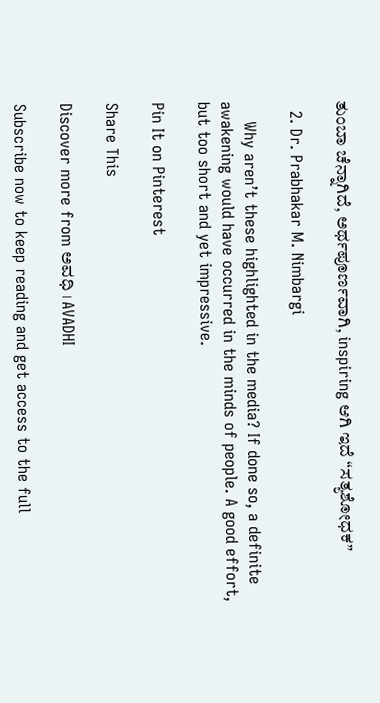ತುಂಬಾ ಚೆನ್ನಾಗಿದೆ, ಅರ್ಥಪೂರ್ಣವಾಗಿ, inspiring ಆಗಿ ಇದೆ “ಸತ್ಯಶೋಧಕ”

  2. Dr. Prabhakar M. Nimbargi

    Why aren’t these highlighted in the media? If done so, a definite awakening would have occurred in the minds of people. A good effort, but too short and yet impressive.

Pin It on Pinterest

Share This

Discover more from ಅವಧಿ । AVADHI

Subscribe now to keep reading and get access to the full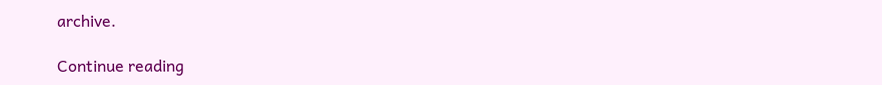archive.

Continue reading